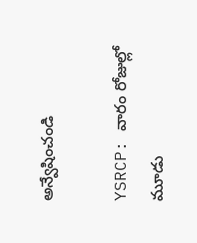అన్వేషించండి

YSRCP: వారం రోజుల్లో మూడు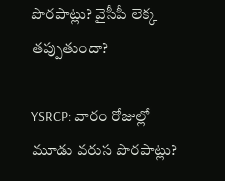పొరపాట్లు? వైసీపీ లెక్క తప్పుతుందా?

YSRCP: వారం రోజుల్లో మూడు వరుస పొరపాట్లు?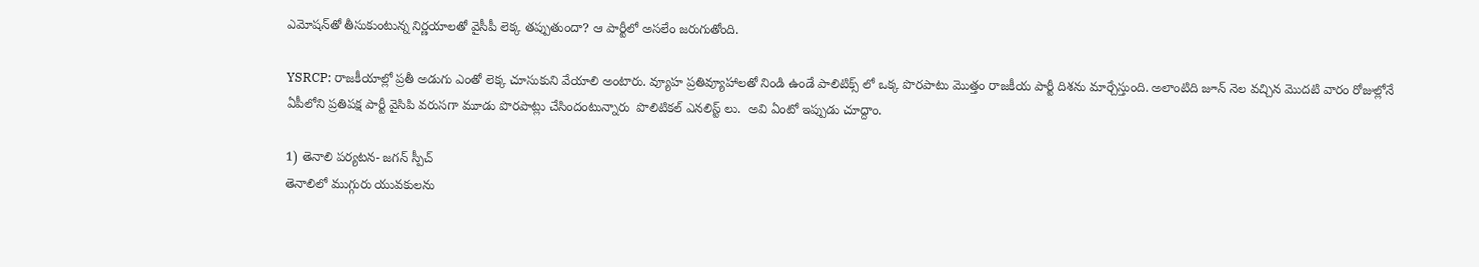ఎమోషన్‌తో తీసుకుంటున్న నిర్ణయాలతో వైసీపీ లెక్క తప్పుతుందా? ఆ పార్టీలో అసలేం జరుగుతోంది.

YSRCP: రాజకీయాల్లో ప్రతీ అడుగు ఎంతో లెక్క చూసుకుని వేయాలి అంటారు. వ్యూహ ప్రతివ్యూహాలతో నిండి ఉండే పాలిటిక్స్ లో ఒక్క పొరపాటు మొత్తం రాజకీయ పార్టీ దిశను మార్చేస్తుంది. అలాంటిది జూన్ నెల వచ్చిన మొదటి వారం రోజుల్లోనే ఏపీలోని ప్రతిపక్ష పార్టీ వైసిపి వరుసగా మూడు పొరపాట్లు చేసిందంటున్నారు  పొలిటికల్ ఎనలిస్ట్ లు.  అవి ఏంటో ఇప్పుడు చూద్దాం.

1) తెనాలి పర్యటన- జగన్ స్పీచ్
తెనాలిలో ముగ్గురు యువకులను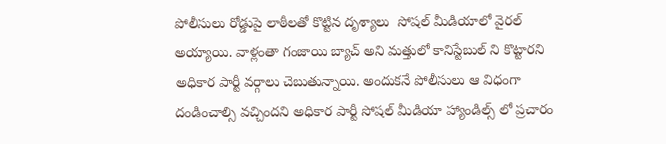పోలీసులు రోడ్డుపై లాఠీలతో కొట్టిన దృశ్యాలు  సోషల్ మీడియాలో వైరల్ అయ్యాయి. వాళ్లంతా గంజాయి బ్యాచ్ అని మత్తులో కానిస్టేబుల్ ని కొట్టారని అధికార పార్టీ వర్గాలు చెబుతున్నాయి. అందుకనే పోలీసులు ఆ విధంగా  దండించాల్సి వచ్చిందని అధికార పార్టీ సోషల్ మీడియా హ్యాండిల్స్ లో ప్రచారం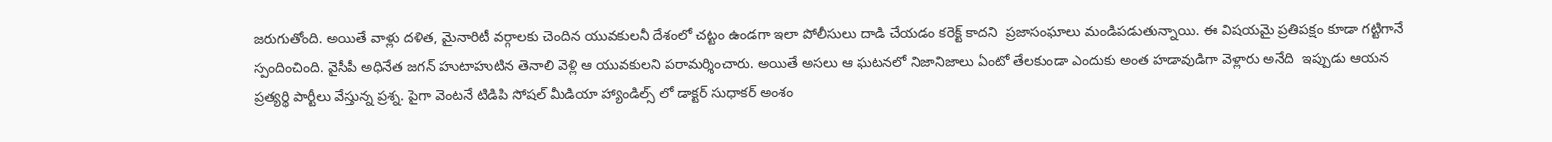జరుగుతోంది. అయితే వాళ్లు దళిత, మైనారిటీ వర్గాలకు చెందిన యువకులనీ దేశంలో చట్టం ఉండగా ఇలా పోలీసులు దాడి చేయడం కరెక్ట్ కాదని  ప్రజాసంఘాలు మండిపడుతున్నాయి. ఈ విషయమై ప్రతిపక్షం కూడా గట్టిగానే స్పందించింది. వైసీపీ అధినేత జగన్ హుటాహుటిన తెనాలి వెళ్లి ఆ యువకులని పరామర్శించారు. అయితే అసలు ఆ ఘటనలో నిజానిజాలు ఏంటో తేలకుండా ఎందుకు అంత హడావుడిగా వెళ్లారు అనేది  ఇప్పుడు ఆయన ప్రత్యర్థి పార్టీలు వేస్తున్న ప్రశ్న. పైగా వెంటనే టిడిపి సోషల్ మీడియా హ్యాండిల్స్ లో డాక్టర్ సుధాకర్ అంశం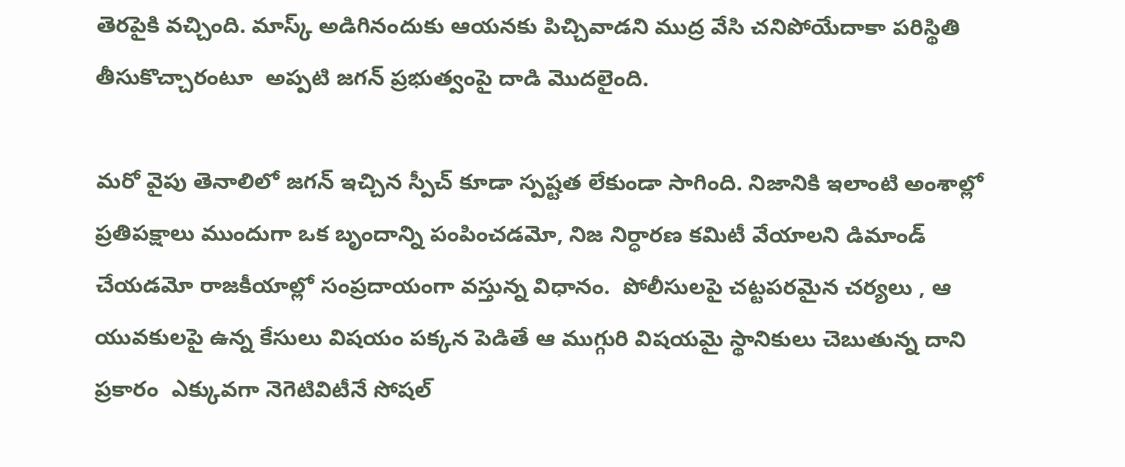తెరపైకి వచ్చింది. మాస్క్ అడిగినందుకు ఆయనకు పిచ్చివాడని ముద్ర వేసి చనిపోయేదాకా పరిస్థితి తీసుకొచ్చారంటూ  అప్పటి జగన్ ప్రభుత్వంపై దాడి మొదలైంది.

మరో వైపు తెనాలిలో జగన్ ఇచ్చిన స్పీచ్ కూడా స్పష్టత లేకుండా సాగింది. నిజానికి ఇలాంటి అంశాల్లో ప్రతిపక్షాలు ముందుగా ఒక బృందాన్ని పంపించడమో, నిజ నిర్ధారణ కమిటీ వేయాలని డిమాండ్ చేయడమో రాజకీయాల్లో సంప్రదాయంగా వస్తున్న విధానం.  పోలీసులపై చట్టపరమైన చర్యలు , ఆ యువకులపై ఉన్న కేసులు విషయం పక్కన పెడితే ఆ ముగ్గురి విషయమై స్థానికులు చెబుతున్న దాని ప్రకారం  ఎక్కువగా నెగెటివిటీనే సోషల్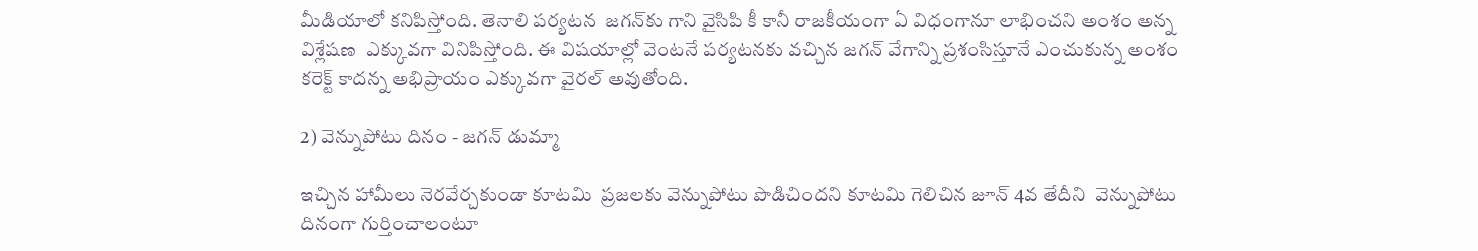మీడియాలో కనిపిస్తోంది. తెనాలి పర్యటన  జగన్‌కు గాని వైసిపి కీ కానీ రాజకీయంగా ఏ విధంగానూ లాభించని అంశం అన్న విశ్లేషణ  ఎక్కువగా వినిపిస్తోంది. ఈ విషయాల్లో వెంటనే పర్యటనకు వచ్చిన జగన్ వేగాన్ని ప్రశంసిస్తూనే ఎంచుకున్న అంశం కరెక్ట్ కాదన్న అభిప్రాయం ఎక్కువగా వైరల్ అవుతోంది.

2) వెన్నుపోటు దినం - జగన్ డుమ్మా

ఇచ్చిన హామీలు నెరవేర్చకుండా కూటమి  ప్రజలకు వెన్నుపోటు పొడిచిందని కూటమి గెలిచిన జూన్ 4వ తేదీని  వెన్నుపోటు దినంగా గుర్తించాలంటూ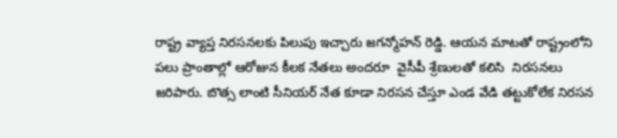రాష్ట్ర వ్యాప్త నిరసనలకు పిలుపు ఇచ్చారు జగన్మోహన్ రెడ్డి. ఆయన మాటతో రాష్ట్రంలోని పలు ప్రాంతాల్లో ఆరోజున కీలక నేతలు అందరూ  వైసీపీ శ్రేణులతో కలిసి  నిరసనలు జరిపారు. బొత్స లాంటి సీనియర్ నేత కూడా నిరసన చేస్తూ ఎండ వేడి తట్టుకోలేక నిరసన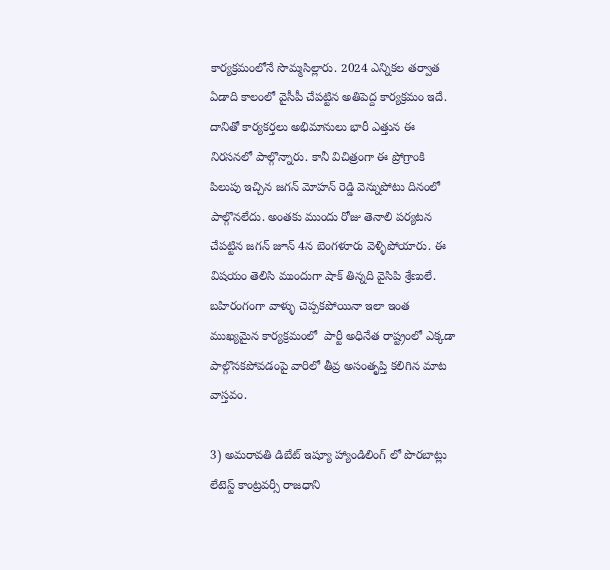కార్యక్రమంలోనే సొమ్మసిల్లారు. 2024 ఎన్నికల తర్వాత  ఏడాది కాలంలో వైసీపీ చేపట్టిన అతిపెద్ద కార్యక్రమం ఇదే. దానితో కార్యకర్తలు అభిమానులు భారీ ఎత్తున ఈ నిరసనలో పాల్గొన్నారు. కానీ విచిత్రంగా ఈ ప్రోగ్రాంకి పిలుపు ఇచ్చిన జగన్ మోహన్ రెడ్డి వెన్నుపోటు దినంలో పాల్గొనలేదు. అంతకు ముందు రోజు తెనాలి పర్యటన చేపట్టిన జగన్ జూన్ 4న బెంగళూరు వెళ్ళిపోయారు. ఈ విషయం తెలిసి ముందుగా షాక్ తిన్నది వైసిపి శ్రేణులే. బహిరంగంగా వాళ్ళు చెప్పకపోయినా ఇలా ఇంత ముఖ్యమైన కార్యక్రమంలో  పార్టీ అధినేత రాష్ట్రంలో ఎక్కడా పాల్గొనకపోవడంపై వారిలో తీవ్ర అసంతృప్తి కలిగిన మాట వాస్తవం.

3) అమరావతి డిబేట్ ఇష్యూ హ్యాండిలింగ్ లో పొరబాట్లు
లేటెస్ట్ కాంట్రవర్సీ రాజధాని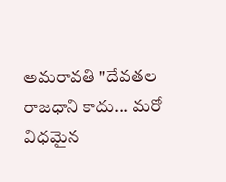అమరావతి "దేవతల రాజధాని కాదు... మరో విధమైన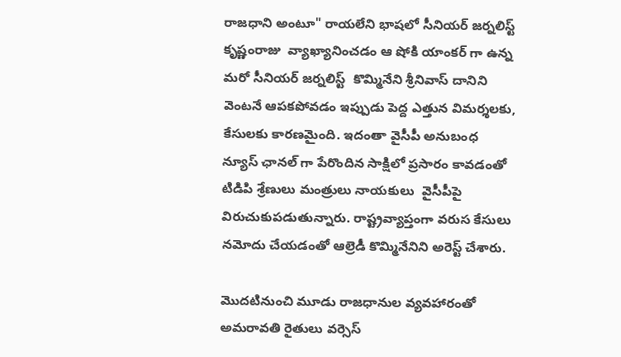రాజధాని అంటూ" రాయలేని భాషలో సీనియర్ జర్నలిస్ట్ కృష్ణంరాజు  వ్యాఖ్యానించడం ఆ షోకి యాంకర్ గా ఉన్న మరో సీనియర్ జర్నలిస్ట్  కొమ్మినేని శ్రీనివాస్‌ దానిని వెంటనే ఆపకపోవడం ఇప్పుడు పెద్ద ఎత్తున విమర్శలకు, కేసులకు కారణమైంది. ఇదంతా వైసీపీ అనుబంధ న్యూస్ ఛానల్ గా పేరొందిన సాక్షిలో ప్రసారం కావడంతో టిడిపి శ్రేణులు మంత్రులు నాయకులు  వైసీపీపై విరుచుకుపడుతున్నారు. రాష్ట్రవ్యాప్తంగా వరుస కేసులు నమోదు చేయడంతో ఆల్రెడీ కొమ్మినేనిని అరెస్ట్ చేశారు.

మొదటినుంచి మూడు రాజధానుల వ్యవహారంతో అమరావతి రైతులు వర్సెస్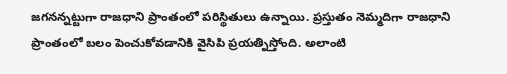జగనన్నట్టుగా రాజధాని ప్రాంతంలో పరిస్థితులు ఉన్నాయి. ప్రస్తుతం నెమ్మదిగా రాజధాని ప్రాంతంలో బలం పెంచుకోవడానికి వైసిపి ప్రయత్నిస్తోంది. అలాంటి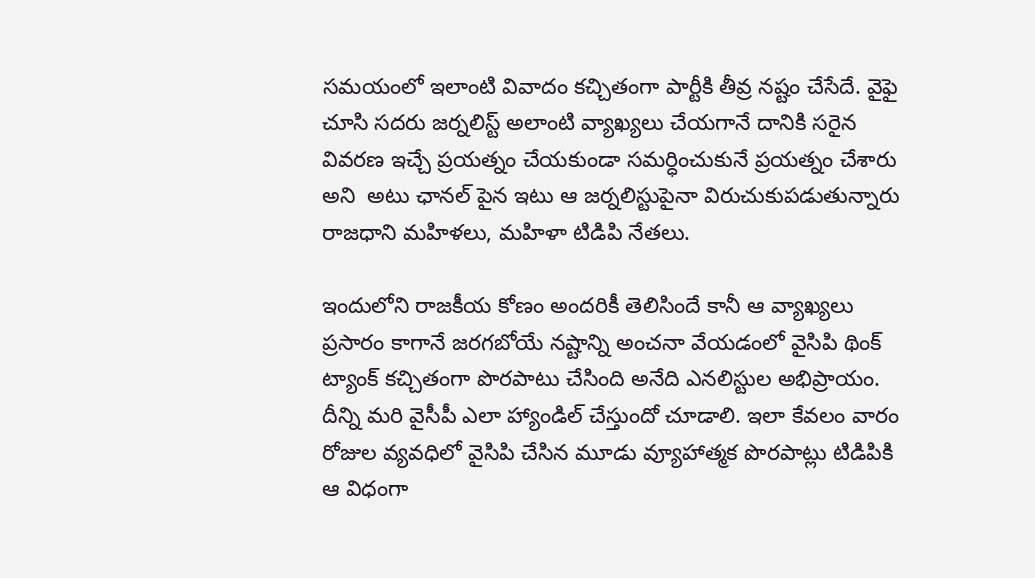సమయంలో ఇలాంటి వివాదం కచ్చితంగా పార్టీకి తీవ్ర నష్టం చేసేదే. వైఫై చూసి సదరు జర్నలిస్ట్ అలాంటి వ్యాఖ్యలు చేయగానే దానికి సరైన వివరణ ఇచ్చే ప్రయత్నం చేయకుండా సమర్ధించుకునే ప్రయత్నం చేశారు అని  అటు ఛానల్ పైన ఇటు ఆ జర్నలిస్టుపైనా విరుచుకుపడుతున్నారు రాజధాని మహిళలు, మహిళా టిడిపి నేతలు.

ఇందులోని రాజకీయ కోణం అందరికీ తెలిసిందే కానీ ఆ వ్యాఖ్యలు ప్రసారం కాగానే జరగబోయే నష్టాన్ని అంచనా వేయడంలో వైసిపి థింక్ ట్యాంక్ కచ్చితంగా పొరపాటు చేసింది అనేది ఎనలిస్టుల అభిప్రాయం. దీన్ని మరి వైసీపీ ఎలా హ్యాండిల్ చేస్తుందో చూడాలి. ఇలా కేవలం వారం రోజుల వ్యవధిలో వైసిపి చేసిన మూడు వ్యూహాత్మక పొరపాట్లు టిడిపికి  ఆ విధంగా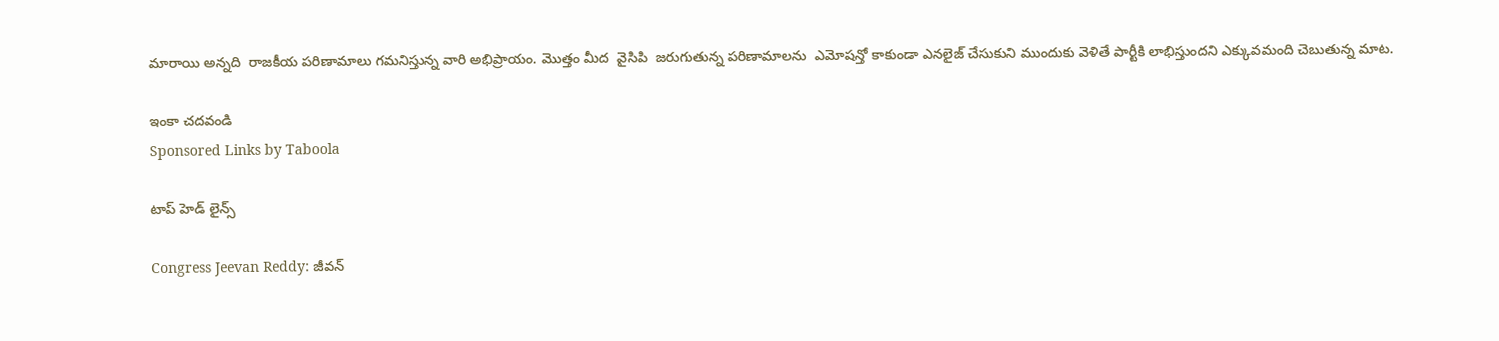మారాయి అన్నది  రాజకీయ పరిణామాలు గమనిస్తున్న వారి అభిప్రాయం. మొత్తం మీద  వైసిపి  జరుగుతున్న పరిణామాలను  ఎమోషన్తో కాకుండా ఎనలైజ్ చేసుకుని ముందుకు వెళితే పార్టీకి లాభిస్తుందని ఎక్కువమంది చెబుతున్న మాట.

ఇంకా చదవండి
Sponsored Links by Taboola

టాప్ హెడ్ లైన్స్

Congress Jeevan Reddy: జీవన్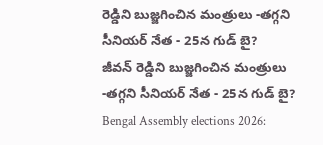రెడ్డిని బుజ్జగించిన మంత్రులు -తగ్గని సీనియర్ నేత - 25న గుడ్ బై?
జీవన్ రెడ్డిని బుజ్జగించిన మంత్రులు -తగ్గని సీనియర్ నేత - 25న గుడ్ బై?
Bengal Assembly elections 2026: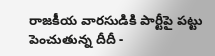రాజకీయ వారసుడికి పార్టీపై పట్టు పెంచుతున్న దీదీ -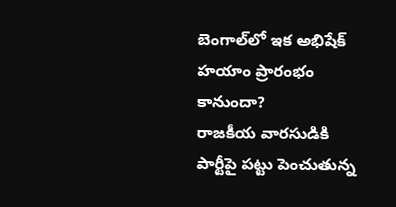బెంగాల్‌లో ఇక అభిషేక్ హయాం ప్రారంభం కానుందా?
రాజకీయ వారసుడికి పార్టీపై పట్టు పెంచుతున్న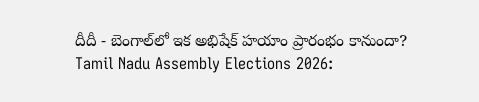దీదీ - బెంగాల్‌లో ఇక అభిషేక్ హయాం ప్రారంభం కానుందా?
Tamil Nadu Assembly Elections 2026: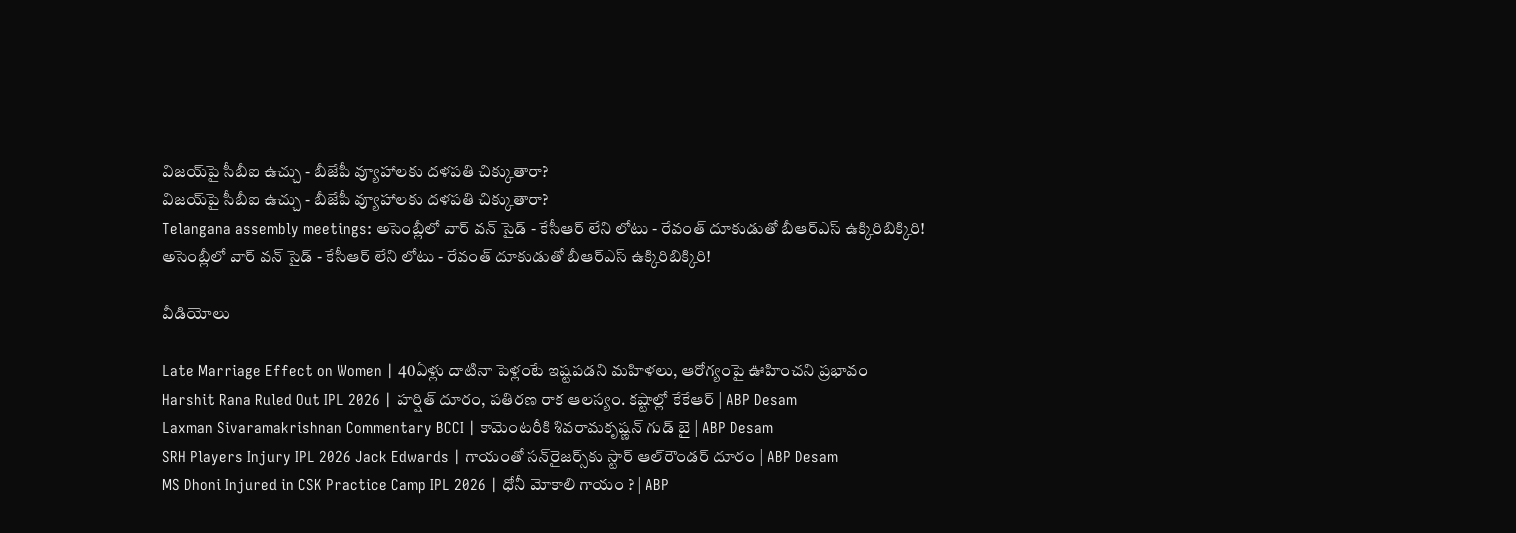విజయ్‌పై సీబీఐ ఉచ్చు - బీజేపీ వ్యూహాలకు దళపతి చిక్కుతారా?
విజయ్‌పై సీబీఐ ఉచ్చు - బీజేపీ వ్యూహాలకు దళపతి చిక్కుతారా?
Telangana assembly meetings: అసెంబ్లీలో వార్ వన్ సైడ్ - కేసీఆర్ లేని లోటు - రేవంత్ దూకుడుతో బీఆర్ఎస్ ఉక్కిరిబిక్కిరి!
అసెంబ్లీలో వార్ వన్ సైడ్ - కేసీఆర్ లేని లోటు - రేవంత్ దూకుడుతో బీఆర్ఎస్ ఉక్కిరిబిక్కిరి!

వీడియోలు

Late Marriage Effect on Women | 40ఏళ్లు దాటినా పెళ్లంటే ఇష్టపడని మహిళలు, ఆరోగ్యంపై ఊహించని ప్రభావం
Harshit Rana Ruled Out IPL 2026 | హర్షిత్ దూరం, పతిరణ రాక ఆలస్యం. కష్టాల్లో కేకేఆర్ | ABP Desam
Laxman Sivaramakrishnan Commentary BCCI | కామెంటరీకి శివరామకృష్ణన్ గుడ్ బై | ABP Desam
SRH Players Injury IPL 2026 Jack Edwards | గాయంతో సన్‌రైజర్స్‌కు స్టార్ ఆల్‌రౌండర్ దూరం | ABP Desam
MS Dhoni Injured in CSK Practice Camp IPL 2026 | ధోనీ మోకాలి గాయం ? | ABP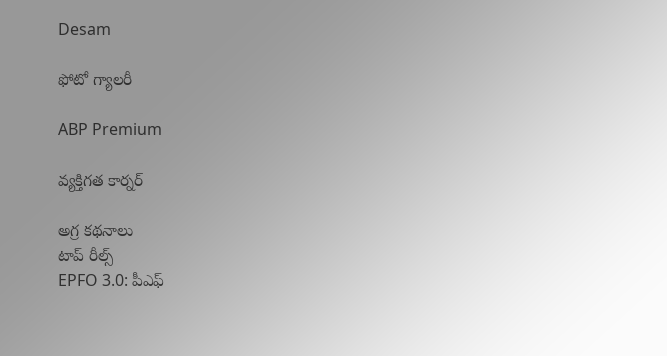Desam

ఫోటో గ్యాలరీ

ABP Premium

వ్యక్తిగత కార్నర్

అగ్ర కథనాలు
టాప్ రీల్స్
EPFO 3.0: పీఎఫ్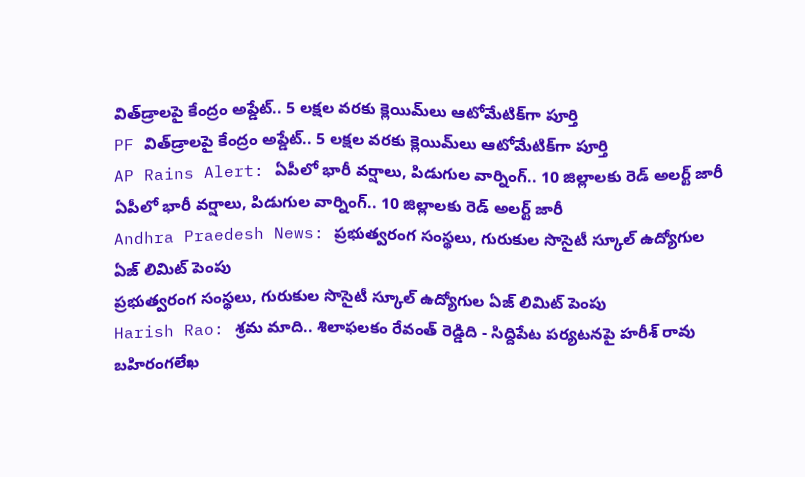విత్‌డ్రాలపై కేంద్రం అప్డేట్.. 5 లక్షల వరకు క్లెయిమ్‌లు ఆటోమేటిక్‌గా పూర్తి
PF విత్‌డ్రాలపై కేంద్రం అప్డేట్.. 5 లక్షల వరకు క్లెయిమ్‌లు ఆటోమేటిక్‌గా పూర్తి
AP Rains Alert: ఏపీలో భారీ వర్షాలు, పిడుగుల వార్నింగ్.. 10 జిల్లాలకు రెడ్ అలర్ట్ జారీ
ఏపీలో భారీ వర్షాలు, పిడుగుల వార్నింగ్.. 10 జిల్లాలకు రెడ్ అలర్ట్ జారీ
Andhra Praedesh News: ప్రభుత్వరంగ సంస్థలు, గురుకుల సొసైటీ స్కూల్ ఉద్యోగుల ఏజ్ లిమిట్ పెంపు
ప్రభుత్వరంగ సంస్థలు, గురుకుల సొసైటీ స్కూల్ ఉద్యోగుల ఏజ్ లిమిట్ పెంపు
Harish Rao: శ్రమ మాది.. శిలాఫలకం రేవంత్ రెడ్డిది - సిద్దిపేట పర్యటనపై హరీశ్ రావు బహిరంగలేఖ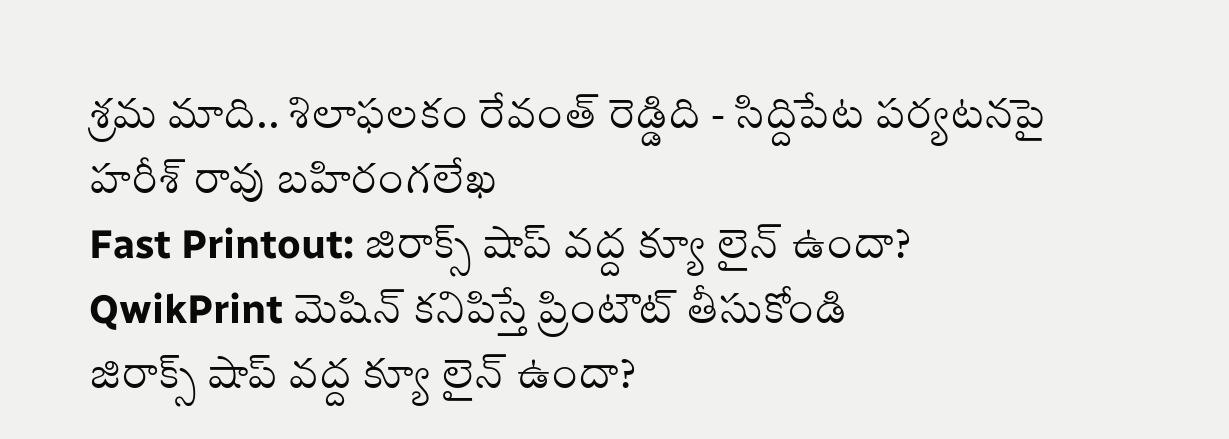శ్రమ మాది.. శిలాఫలకం రేవంత్ రెడ్డిది - సిద్దిపేట పర్యటనపై హరీశ్ రావు బహిరంగలేఖ
Fast Printout: జిరాక్స్ షాప్ వద్ద క్యూ లైన్ ఉందా? QwikPrint మెషిన్ కనిపిస్తే ప్రింటౌట్ తీసుకోండి
జిరాక్స్ షాప్ వద్ద క్యూ లైన్ ఉందా?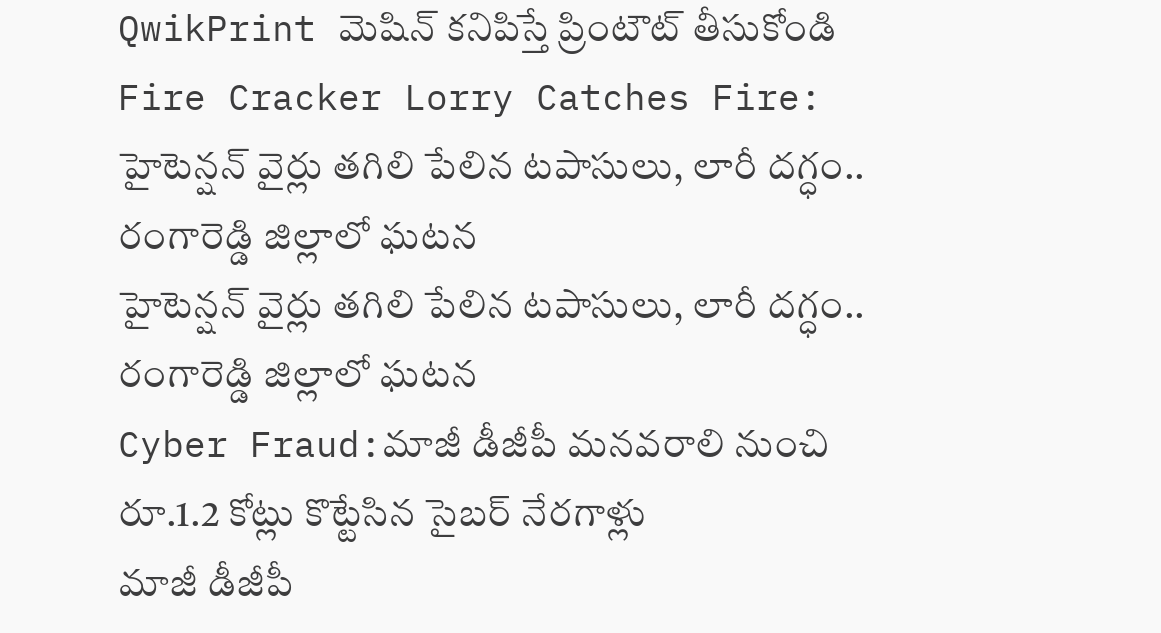QwikPrint మెషిన్ కనిపిస్తే ప్రింటౌట్ తీసుకోండి
Fire Cracker Lorry Catches Fire: హైటెన్షన్ వైర్లు తగిలి పేలిన టపాసులు, లారీ దగ్ధం.. రంగారెడ్డి జిల్లాలో ఘటన
హైటెన్షన్ వైర్లు తగిలి పేలిన టపాసులు, లారీ దగ్ధం.. రంగారెడ్డి జిల్లాలో ఘటన
Cyber Fraud:మాజీ డీజీపీ మనవరాలి నుంచి రూ.1.2 కోట్లు కొట్టేసిన సైబర్ నేరగాళ్లు
మాజీ డీజీపీ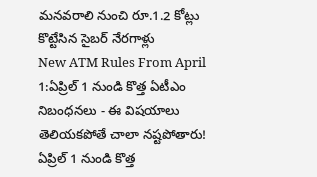మనవరాలి నుంచి రూ.1.2 కోట్లు కొట్టేసిన సైబర్ నేరగాళ్లు
New ATM Rules From April 1:ఏప్రిల్ 1 నుండి కొత్త ఏటీఎం నిబంధనలు - ఈ విషయాలు తెలియకపోతే చాలా నష్టపోతారు!
ఏప్రిల్ 1 నుండి కొత్త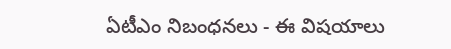ఏటీఎం నిబంధనలు - ఈ విషయాలు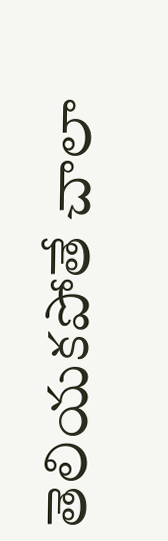తెలియకపోతే చాలా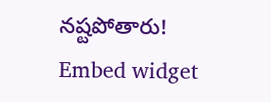నష్టపోతారు!
Embed widget